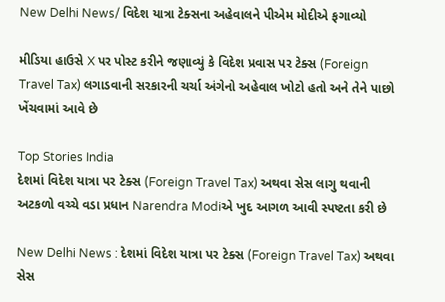New Delhi News/ વિદેશ યાત્રા ટેક્સના અહેવાલને પીએમ મોદીએ ફગાવ્યો

મીડિયા હાઉસે X પર પોસ્ટ કરીને જણાવ્યું કે વિદેશ પ્રવાસ પર ટેક્સ (Foreign Travel Tax) લગાડવાની સરકારની ચર્ચા અંગેનો અહેવાલ ખોટો હતો અને તેને પાછો ખેંચવામાં આવે છે

Top Stories India
દેશમાં વિદેશ યાત્રા પર ટેક્સ (Foreign Travel Tax) અથવા સેસ લાગુ થવાની અટકળો વચ્ચે વડા પ્રધાન Narendra Modiએ ખુદ આગળ આવી સ્પષ્ટતા કરી છે

New Delhi News : દેશમાં વિદેશ યાત્રા પર ટેક્સ (Foreign Travel Tax) અથવા સેસ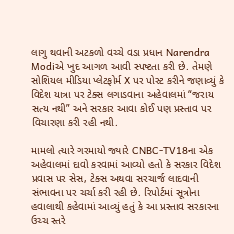લાગુ થવાની અટકળો વચ્ચે વડા પ્રધાન Narendra Modiએ ખુદ આગળ આવી સ્પષ્ટતા કરી છે. તેમણે સોશિયલ મીડિયા પ્લેટફોર્મ X પર પોસ્ટ કરીને જણાવ્યું કે વિદેશ યાત્રા પર ટેક્સ લગાડવાના અહેવાલમાં “જરાય સત્ય નથી” અને સરકાર આવા કોઈ પણ પ્રસ્તાવ પર વિચારણા કરી રહી નથી.

મામલો ત્યારે ગરમાયો જ્યારે CNBC-TV18ના એક અહેવાલમાં દાવો કરવામાં આવ્યો હતો કે સરકાર વિદેશ પ્રવાસ પર સેસ, ટેક્સ અથવા સરચાર્જ લાદવાની સંભાવના પર ચર્ચા કરી રહી છે. રિપોર્ટમાં સૂત્રોના હવાલાથી કહેવામાં આવ્યું હતું કે આ પ્રસ્તાવ સરકારના ઉચ્ચ સ્તરે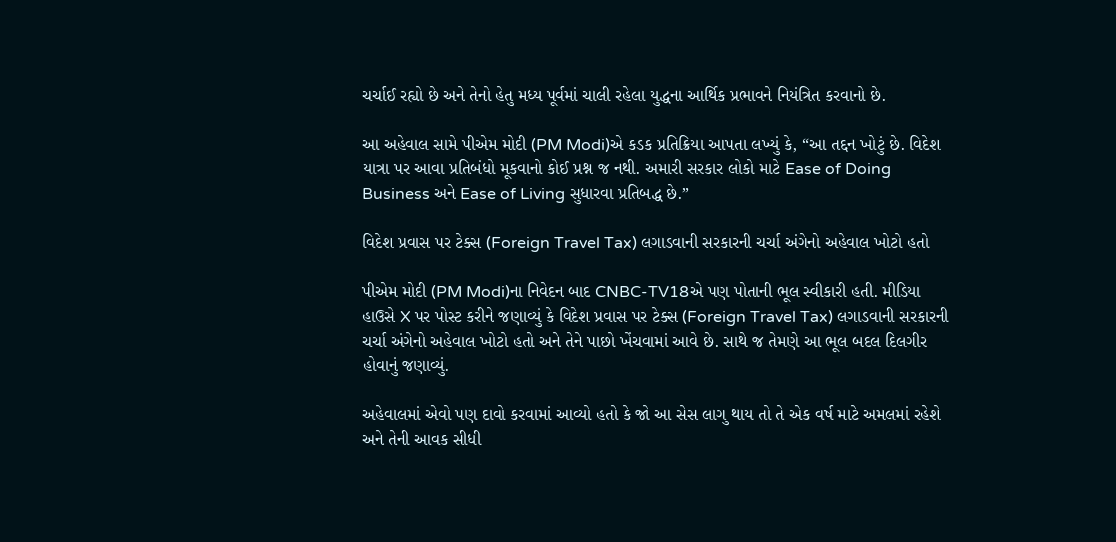ચર્ચાઈ રહ્યો છે અને તેનો હેતુ મધ્ય પૂર્વમાં ચાલી રહેલા યુદ્ધના આર્થિક પ્રભાવને નિયંત્રિત કરવાનો છે.

આ અહેવાલ સામે પીએમ મોદી (PM Modi)એ કડક પ્રતિક્રિયા આપતા લખ્યું કે, “આ તદ્દન ખોટું છે. વિદેશ યાત્રા પર આવા પ્રતિબંધો મૂકવાનો કોઈ પ્રશ્ન જ નથી. અમારી સરકાર લોકો માટે Ease of Doing Business અને Ease of Living સુધારવા પ્રતિબદ્ધ છે.”

વિદેશ પ્રવાસ પર ટેક્સ (Foreign Travel Tax) લગાડવાની સરકારની ચર્ચા અંગેનો અહેવાલ ખોટો હતો

પીએમ મોદી (PM Modi)ના નિવેદન બાદ CNBC-TV18એ પણ પોતાની ભૂલ સ્વીકારી હતી. મીડિયા હાઉસે X પર પોસ્ટ કરીને જણાવ્યું કે વિદેશ પ્રવાસ પર ટેક્સ (Foreign Travel Tax) લગાડવાની સરકારની ચર્ચા અંગેનો અહેવાલ ખોટો હતો અને તેને પાછો ખેંચવામાં આવે છે. સાથે જ તેમણે આ ભૂલ બદલ દિલગીર હોવાનું જણાવ્યું.

અહેવાલમાં એવો પણ દાવો કરવામાં આવ્યો હતો કે જો આ સેસ લાગુ થાય તો તે એક વર્ષ માટે અમલમાં રહેશે અને તેની આવક સીધી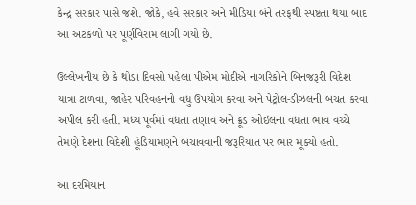કેન્દ્ર સરકાર પાસે જશે. જોકે, હવે સરકાર અને મીડિયા બંને તરફથી સ્પષ્ટતા થયા બાદ આ અટકળો પર પૂર્ણવિરામ લાગી ગયો છે.

ઉલ્લેખનીય છે કે થોડા દિવસો પહેલા પીએમ મોદીએ નાગરિકોને બિનજરૂરી વિદેશ યાત્રા ટાળવા, જાહેર પરિવહનનો વધુ ઉપયોગ કરવા અને પેટ્રોલ-ડીઝલની બચત કરવા અપીલ કરી હતી. મધ્ય પૂર્વમાં વધતા તણાવ અને ક્રૂડ ઓઇલના વધતા ભાવ વચ્ચે તેમણે દેશના વિદેશી હૂંડિયામણને બચાવવાની જરૂરિયાત પર ભાર મૂક્યો હતો.

આ દરમિયાન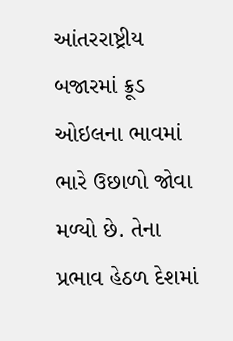આંતરરાષ્ટ્રીય બજારમાં ક્રૂડ ઓઇલના ભાવમાં ભારે ઉછાળો જોવા મળ્યો છે. તેના પ્રભાવ હેઠળ દેશમાં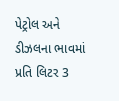પેટ્રોલ અને ડીઝલના ભાવમાં પ્રતિ લિટર 3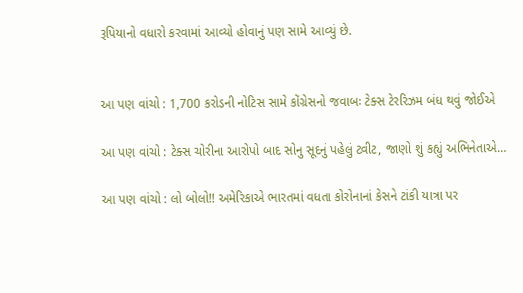રૂપિયાનો વધારો કરવામાં આવ્યો હોવાનું પણ સામે આવ્યું છે.


આ પણ વાંચો : 1,700 કરોડની નોટિસ સામે કોંગ્રેસનો જવાબઃ ટેક્સ ટેરરિઝમ બંધ થવું જોઈએ

આ પણ વાંચો : ટેક્સ ચોરીના આરોપો બાદ સોનુ સૂદનું પહેલું ટ્વીટ, જાણો શું કહ્યું અભિનેતાએ…

આ પણ વાંચો : લો બોલો!! અમેરિકાએ ભારતમાં વધતા કોરોનાનાં કેસને ટાંકી યાત્રા પર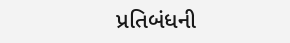પ્રતિબંધની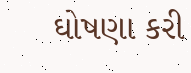ઘોષણા કરી